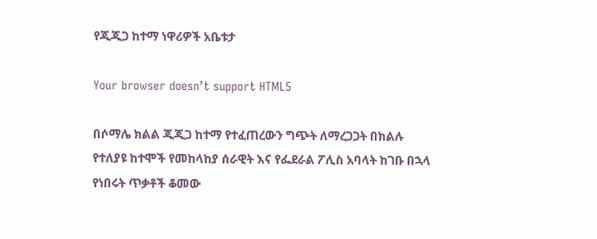የጂጂጋ ከተማ ነዋሪዎች አቤቱታ

Your browser doesn’t support HTML5

በሶማሌ ክልል ጂጂጋ ከተማ የተፈጠረውን ግጭት ለማረጋጋት በክልሉ የተለያዩ ከተሞች የመከላከያ ሰራዊት እና የፌደራል ፖሊስ አባላት ከገቡ በኋላ የነበሩት ጥቃቶች ቆመው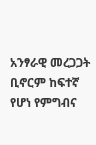አንፃራዊ መረጋጋት ቢኖርም ከፍተኛ የሆነ የምግብና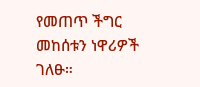የመጠጥ ችግር መከሰቱን ነዋሪዎች ገለፁ።